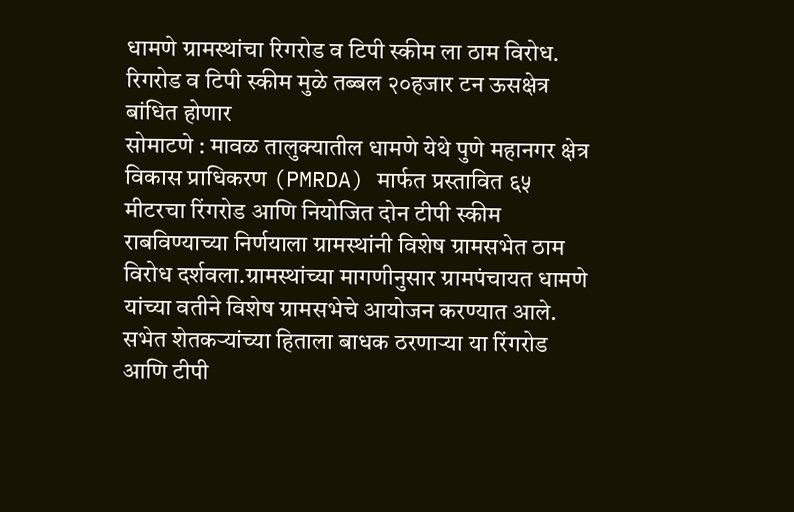धामणे ग्रामस्थांचा रिगरोड व टिपी स्कीम ला ठाम विरोध. रिगरोड व टिपी स्कीम मुळे तब्बल २०हजार टन ऊसक्षेत्र बांधित होणार
सोमाटणे : मावळ तालुक्यातील धामणे येथे पुणे महानगर क्षेत्र विकास प्राधिकरण (PMRDA) मार्फत प्रस्तावित ६५ मीटरचा रिंगरोड आणि नियोजित दोन टीपी स्कीम राबविण्याच्या निर्णयाला ग्रामस्थांनी विशेष ग्रामसभेत ठाम विरोध दर्शवला.ग्रामस्थांच्या मागणीनुसार ग्रामपंचायत धामणे यांच्या वतीने विशेष ग्रामसभेचे आयोजन करण्यात आले.
सभेत शेतकऱ्यांच्या हिताला बाधक ठरणाऱ्या या रिंगरोड आणि टीपी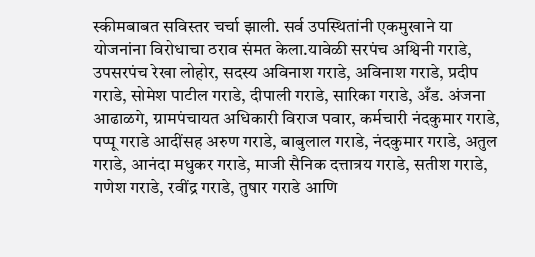स्कीमबाबत सविस्तर चर्चा झाली. सर्व उपस्थितांनी एकमुखाने या योजनांना विरोधाचा ठराव संमत केला.यावेळी सरपंच अश्विनी गराडे, उपसरपंच रेखा लोहोर, सदस्य अविनाश गराडे, अविनाश गराडे, प्रदीप गराडे, सोमेश पाटील गराडे, दीपाली गराडे, सारिका गराडे, अँड. अंजना आढाळगे, ग्रामपंचायत अधिकारी विराज पवार, कर्मचारी नंदकुमार गराडे, पप्पू गराडे आदींसह अरुण गराडे, बाबुलाल गराडे, नंदकुमार गराडे, अतुल गराडे, आनंदा मधुकर गराडे, माजी सैनिक दत्तात्रय गराडे, सतीश गराडे, गणेश गराडे, रवींद्र गराडे, तुषार गराडे आणि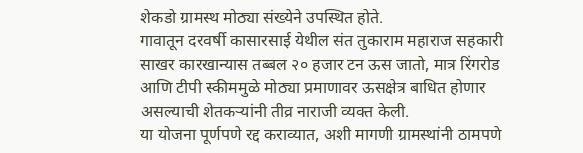शेकडो ग्रामस्थ मोठ्या संख्येने उपस्थित होते.
गावातून दरवर्षी कासारसाई येथील संत तुकाराम महाराज सहकारी साखर कारखान्यास तब्बल २० हजार टन ऊस जातो, मात्र रिंगरोड आणि टीपी स्कीममुळे मोठ्या प्रमाणावर ऊसक्षेत्र बाधित होणार असल्याची शेतकऱ्यांनी तीव्र नाराजी व्यक्त केली.
या योजना पूर्णपणे रद्द कराव्यात, अशी मागणी ग्रामस्थांनी ठामपणे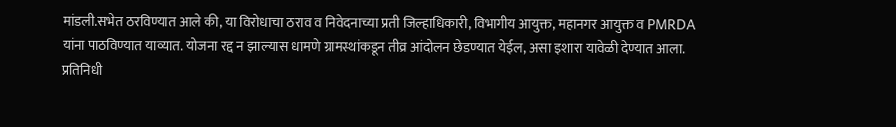मांडली.सभेत ठरविण्यात आले की, या विरोधाचा ठराव व निवेदनाच्या प्रती जिल्हाधिकारी, विभागीय आयुक्त, महानगर आयुक्त व PMRDA यांना पाठविण्यात याव्यात. योजना रद्द न झाल्यास धामणे ग्रामस्थांकडून तीव्र आंदोलन छेडण्यात येईल, असा इशारा यावेळी देण्यात आला.
प्रतिनिधी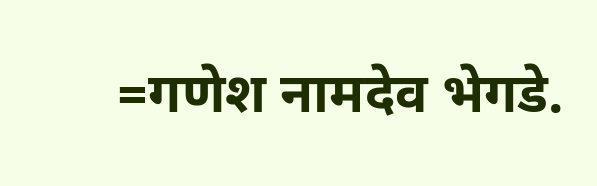=गणेश नामदेव भेगडे.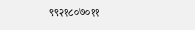९९२१८०७०११